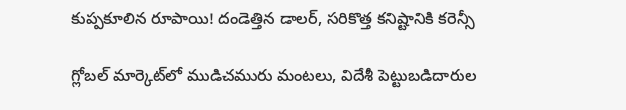కుప్పకూలిన రూపాయి! దండెత్తిన డాలర్, సరికొత్త కనిష్టానికి కరెన్సీ

గ్లోబల్ మార్కెట్‌లో ముడిచమురు మంటలు, విదేశీ పెట్టుబడిదారుల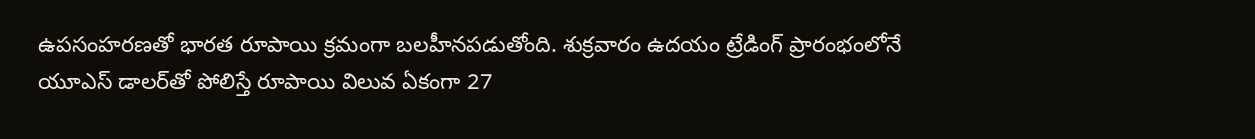ఉపసంహరణతో భారత రూపాయి క్రమంగా బలహీనపడుతోంది. శుక్రవారం ఉదయం ట్రేడింగ్ ప్రారంభంలోనే యూఎస్ డాలర్‌తో పోలిస్తే రూపాయి విలువ ఏకంగా 27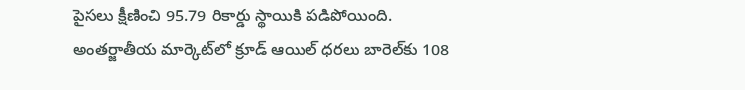పైసలు క్షీణించి 95.79 రికార్డు స్థాయికి పడిపోయింది. అంతర్జాతీయ మార్కెట్‌లో క్రూడ్ ఆయిల్ ధరలు బారెల్‌కు 108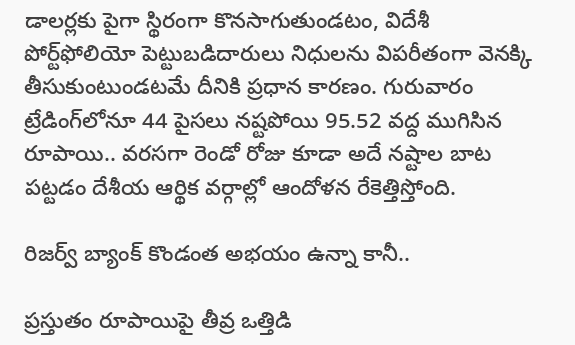డాలర్లకు పైగా స్థిరంగా కొనసాగుతుండటం, విదేశీ పోర్ట్‌ఫోలియో పెట్టుబడిదారులు నిధులను విపరీతంగా వెనక్కి తీసుకుంటుండటమే దీనికి ప్రధాన కారణం. గురువారం ట్రేడింగ్‌లోనూ 44 పైసలు నష్టపోయి 95.52 వద్ద ముగిసిన రూపాయి.. వరసగా రెండో రోజు కూడా అదే నష్టాల బాట పట్టడం దేశీయ ఆర్థిక వర్గాల్లో ఆందోళన రేకెత్తిస్తోంది.

రిజర్వ్ బ్యాంక్ కొండంత అభయం ఉన్నా కానీ..

ప్రస్తుతం రూపాయిపై తీవ్ర ఒత్తిడి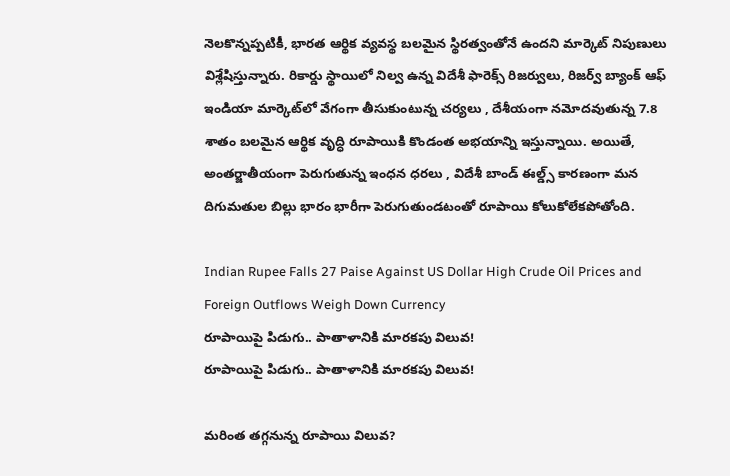నెలకొన్నప్పటికీ, భారత ఆర్థిక వ్యవస్థ బలమైన స్థిరత్వంతోనే ఉందని మార్కెట్ నిపుణులు విశ్లేషిస్తున్నారు. రికార్డు స్థాయిలో నిల్వ ఉన్న విదేశీ ఫారెక్స్ రిజర్వులు, రిజర్వ్ బ్యాంక్ ఆఫ్ ఇండియా మార్కెట్‌లో వేగంగా తీసుకుంటున్న చర్యలు , దేశీయంగా నమోదవుతున్న 7.8 శాతం బలమైన ఆర్థిక వృద్ధి రూపాయికి కొండంత అభయాన్ని ఇస్తున్నాయి. అయితే, అంతర్జాతీయంగా పెరుగుతున్న ఇంధన ధరలు , విదేశీ బాండ్ ఈల్డ్స్ కారణంగా మన దిగుమతుల బిల్లు భారం భారీగా పెరుగుతుండటంతో రూపాయి కోలుకోలేకపోతోంది.

Indian Rupee Falls 27 Paise Against US Dollar High Crude Oil Prices and Foreign Outflows Weigh Down Currency
రూపాయిపై పిడుగు.. పాతాళానికి మారకపు విలువ!
రూపాయిపై పిడుగు.. పాతాళానికి మారకపు విలువ!

మరింత తగ్గనున్న రూపాయి విలువ?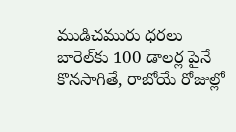ముడిచమురు ధరలు బారెల్‌కు 100 డాలర్ల పైనే కొనసాగితే, రాబోయే రోజుల్లో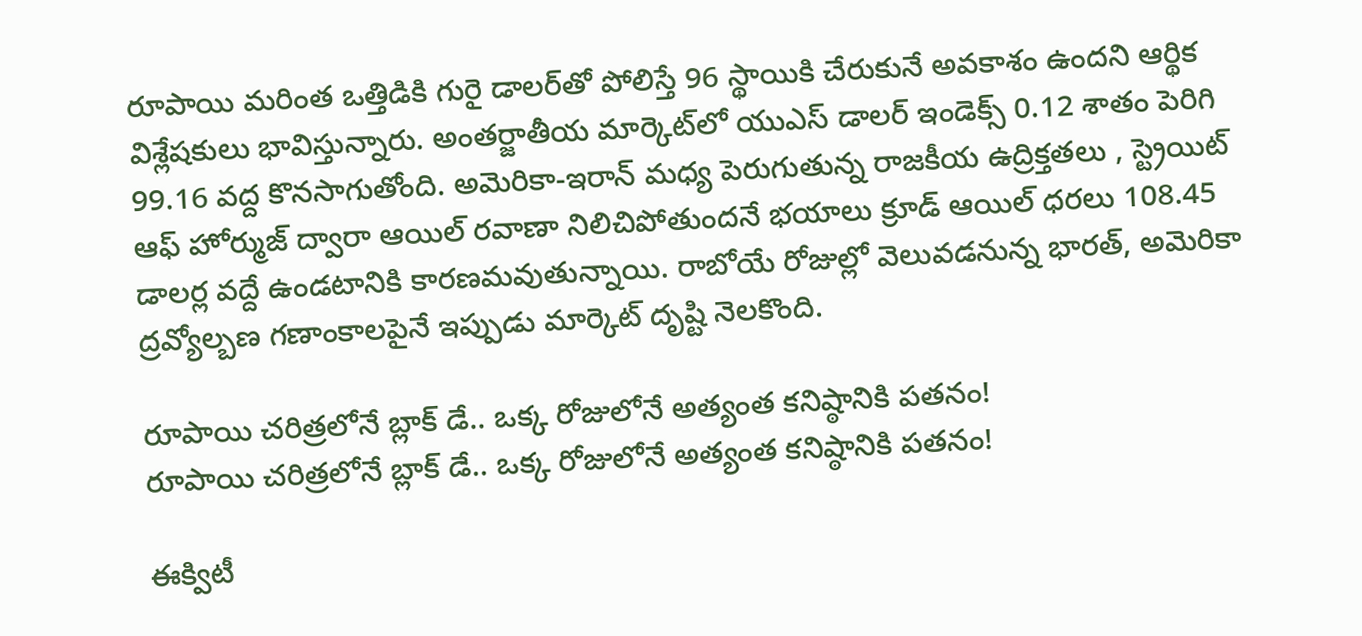రూపాయి మరింత ఒత్తిడికి గురై డాలర్‌తో పోలిస్తే 96 స్థాయికి చేరుకునే అవకాశం ఉందని ఆర్థిక విశ్లేషకులు భావిస్తున్నారు. అంతర్జాతీయ మార్కెట్‌లో యుఎస్ డాలర్ ఇండెక్స్ 0.12 శాతం పెరిగి 99.16 వద్ద కొనసాగుతోంది. అమెరికా-ఇరాన్ మధ్య పెరుగుతున్న రాజకీయ ఉద్రిక్తతలు , స్ట్రెయిట్ ఆఫ్ హోర్ముజ్ ద్వారా ఆయిల్ రవాణా నిలిచిపోతుందనే భయాలు క్రూడ్ ఆయిల్ ధరలు 108.45 డాలర్ల వద్దే ఉండటానికి కారణమవుతున్నాయి. రాబోయే రోజుల్లో వెలువడనున్న భారత్, అమెరికా ద్రవ్యోల్బణ గణాంకాలపైనే ఇప్పుడు మార్కెట్ దృష్టి నెలకొంది.

రూపాయి చరిత్రలోనే బ్లాక్ డే.. ఒక్క రోజులోనే అత్యంత కనిష్ఠానికి పతనం!
రూపాయి చరిత్రలోనే బ్లాక్ డే.. ఒక్క రోజులోనే అత్యంత కనిష్ఠానికి పతనం!

ఈక్విటీ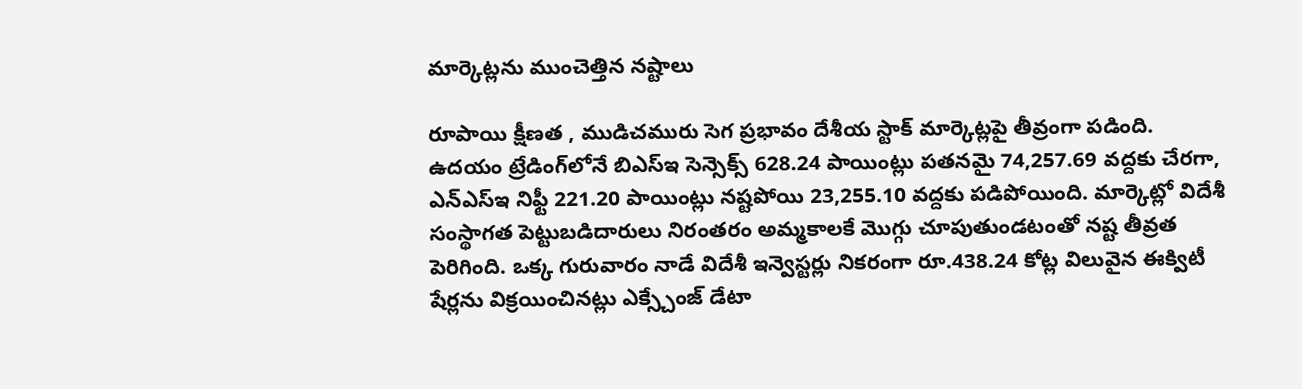మార్కెట్లను ముంచెత్తిన నష్టాలు

రూపాయి క్షీణత , ముడిచమురు సెగ ప్రభావం దేశీయ స్టాక్ మార్కెట్లపై తీవ్రంగా పడింది. ఉదయం ట్రేడింగ్‌లోనే బిఎస్‌ఇ సెన్సెక్స్ 628.24 పాయింట్లు పతనమై 74,257.69 వద్దకు చేరగా, ఎన్ఎస్ఇ నిఫ్టీ 221.20 పాయింట్లు నష్టపోయి 23,255.10 వద్దకు పడిపోయింది. మార్కెట్లో విదేశీ సంస్థాగత పెట్టుబడిదారులు నిరంతరం అమ్మకాలకే మొగ్గు చూపుతుండటంతో నష్ట తీవ్రత పెరిగింది. ఒక్క గురువారం నాడే విదేశీ ఇన్వెస్టర్లు నికరంగా రూ.438.24 కోట్ల విలువైన ఈక్విటీ షేర్లను విక్రయించినట్లు ఎక్స్చేంజ్ డేటా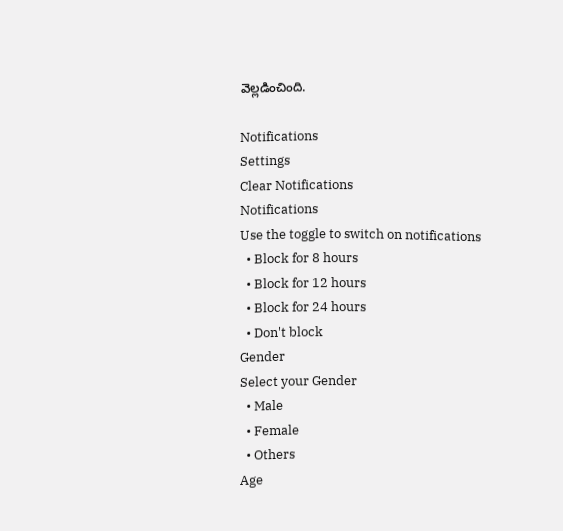వెల్లడించింది.

Notifications
Settings
Clear Notifications
Notifications
Use the toggle to switch on notifications
  • Block for 8 hours
  • Block for 12 hours
  • Block for 24 hours
  • Don't block
Gender
Select your Gender
  • Male
  • Female
  • Others
Age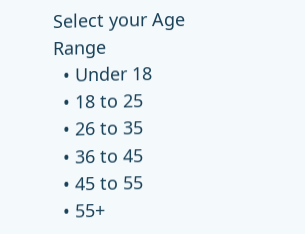Select your Age Range
  • Under 18
  • 18 to 25
  • 26 to 35
  • 36 to 45
  • 45 to 55
  • 55+